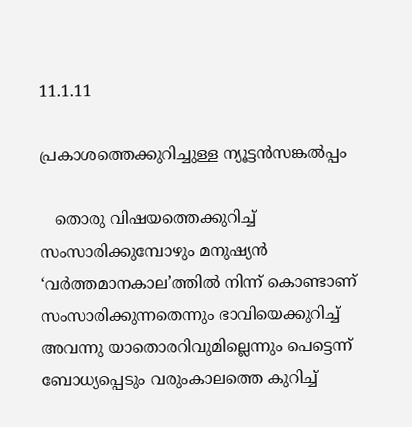11.1.11

പ്രകാശത്തെക്കുറിച്ചുള്ള ന്യൂട്ടന്‍സങ്കല്‍പ്പം

   തൊരു വിഷയത്തെക്കുറിച്ച് സംസാരിക്കുമ്പോഴും മനുഷ്യന്‍ ‘വര്‍ത്തമാനകാല’ത്തില്‍ നിന്ന് കൊണ്ടാണ് സംസാരിക്കുന്നതെന്നും ഭാവിയെക്കുറിച്ച് അവന്നു യാതൊരറിവുമില്ലെന്നും പെട്ടെന്ന് ബോധ്യപ്പെടും വരുംകാലത്തെ കുറിച്ച്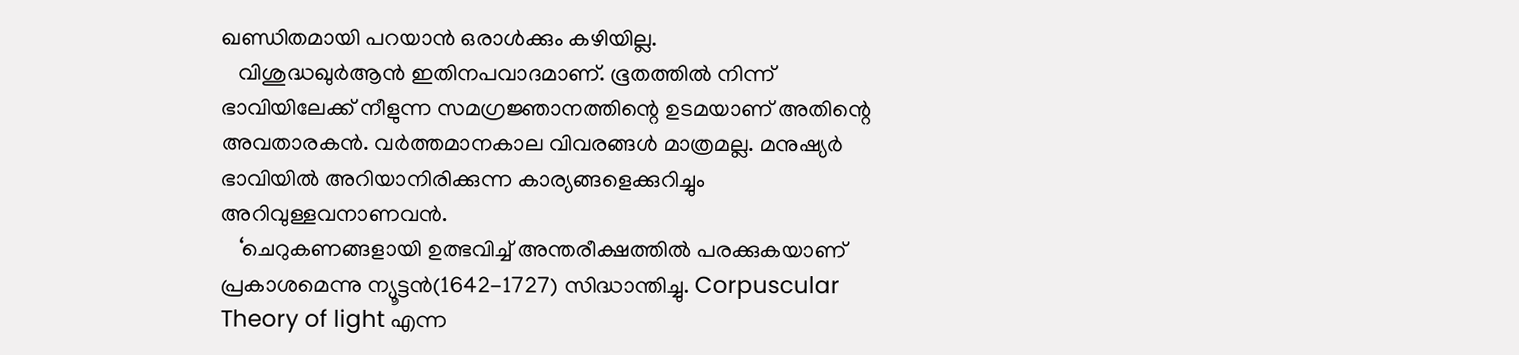ഖണ്ഡിതമായി പറയാന്‍ ഒരാള്‍ക്കും കഴിയില്ല.
   വിശുദ്ധഖുര്‍ആന്‍ ഇതിനപവാദമാണ്. ഭൂതത്തില്‍ നിന്ന് ഭാവിയിലേക്ക് നീളുന്ന സമഗ്രജ്ഞാനത്തിന്റെ ഉടമയാണ് അതിന്റെ അവതാരകന്‍. വര്‍ത്തമാനകാല വിവരങ്ങള്‍ മാത്രമല്ല. മനുഷ്യര്‍ ഭാവിയില്‍ അറിയാനിരിക്കുന്ന കാര്യങ്ങളെക്കുറിച്ചും അറിവുള്ളവനാണവന്‍.
   ‘ചെറുകണങ്ങളായി ഉത്ഭവിച്ച് അന്തരീക്ഷത്തില്‍ പരക്കുകയാണ് പ്രകാശമെന്നു ന്യൂട്ടന്‍(1642-1727) സിദ്ധാന്തിച്ചു. Corpuscular Theory of light എന്ന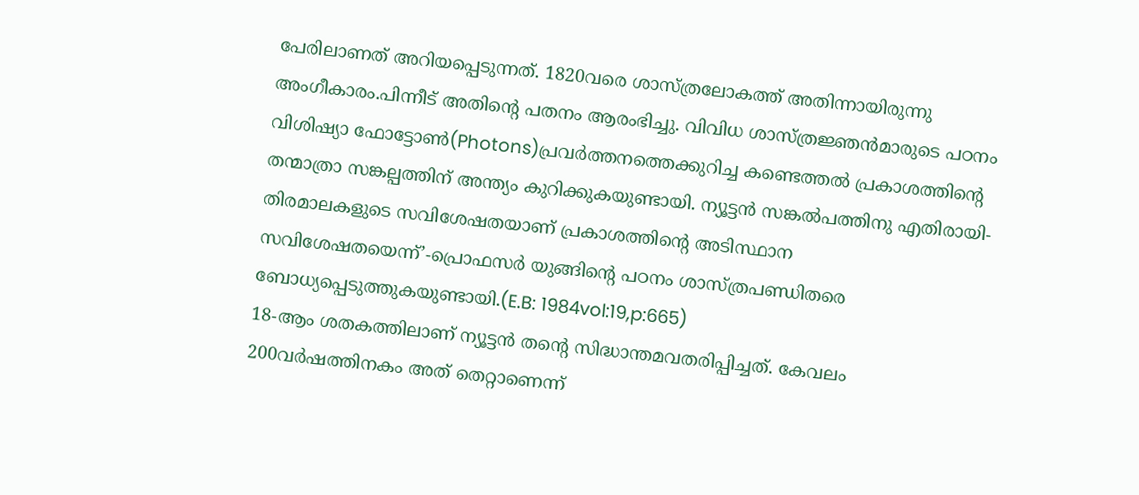പേരിലാണത് അറിയപ്പെടുന്നത്. 1820വരെ ശാസ്ത്രലോകത്ത്‌ അതിന്നായിരുന്നു അംഗീകാരം.പിന്നീട് അതിന്റെ പതനം ആരംഭിച്ചു. വിവിധ ശാസ്‌ത്രജ്ഞന്‍മാരുടെ പഠനം വിശിഷ്യാ ഫോട്ടോണ്‍(Photons)പ്രവര്‍ത്തനത്തെക്കുറിച്ച കണ്ടെത്തല്‍ പ്രകാശത്തിന്റെ തന്മാത്രാ സങ്കല്പത്തിന് അന്ത്യം കുറിക്കുകയുണ്ടായി. ന്യൂട്ടന്‍ സങ്കല്‍പത്തിനു എതിരായി-തിരമാലകളുടെ സവിശേഷതയാണ് പ്രകാശത്തിന്റെ അടിസ്ഥാന സവിശേഷതയെന്ന്’-പ്രൊഫസര്‍ യുങ്ങിന്റെ പഠനം ശാസ്ത്രപണ്ഡിതരെ ബോധ്യപ്പെടുത്തുകയുണ്ടായി.(E.B: 1984vol:19,p:665)
18-ആം ശതകത്തിലാണ് ന്യൂട്ടന്‍ തന്റെ സിദ്ധാന്തമവതരിപ്പിച്ചത്. കേവലം 200വര്‍ഷത്തിനകം അത് തെറ്റാണെന്ന്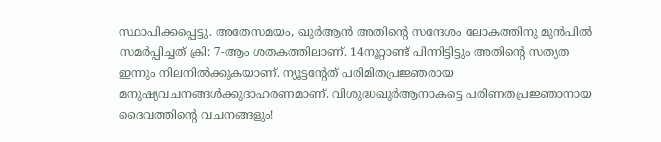സ്ഥാപിക്കപ്പെട്ടു. അതേസമയം, ഖുര്‍ആന്‍ അതിന്റെ സന്ദേശം ലോകത്തിനു മുന്‍പില്‍ സമര്‍പ്പിച്ചത്‌ ക്രി: 7-ആം ശതകത്തിലാണ്. 14നൂറ്റാണ്ട് പിന്നിട്ടിട്ടും അതിന്റെ സത്യത ഇന്നും നിലനില്‍ക്കുകയാണ്. ന്യൂട്ടന്റേത് പരിമിതപ്രജ്ഞരായ മനുഷ്യവചനങ്ങള്‍ക്കുദാഹരണമാണ്. വിശുദ്ധഖുര്‍ആനാകട്ടെ പരിണതപ്രജ്ഞാനായ ദൈവത്തിന്റെ വചനങ്ങളും!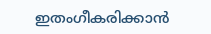ഇതംഗീകരിക്കാന്‍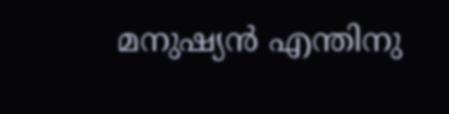മനുഷ്യന്‍ എന്തിനു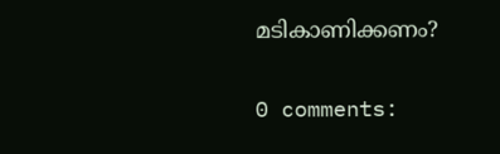മടികാണിക്കണം?


0 comments: